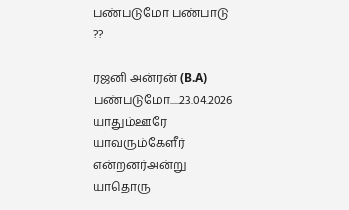பண்படுமோ பண்பாடு ??

ரஜனி அன்ரன் (B.A) பண்படுமோ.....23.04.2026 யாதும்ஊரே யாவரும்கேளீர் என்றனர்அன்று யாதொரு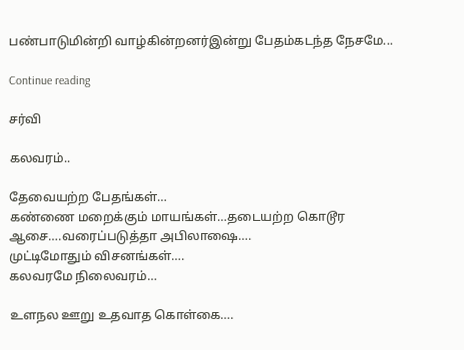பண்பாடுமின்றி வாழ்கின்றனர்இன்று பேதம்கடந்த நேசமே...

Continue reading

சர்வி

கலவரம்..

தேவையற்ற பேதங்கள்…
கண்ணை மறைக்கும் மாயங்கள்…தடையற்ற கொடூர ஆசை….வரைப்படுத்தா அபிலாஷை….
முட்டிமோதும் விசனங்கள்….
கலவரமே நிலைவரம்…

உளநல ஊறு உதவாத கொள்கை….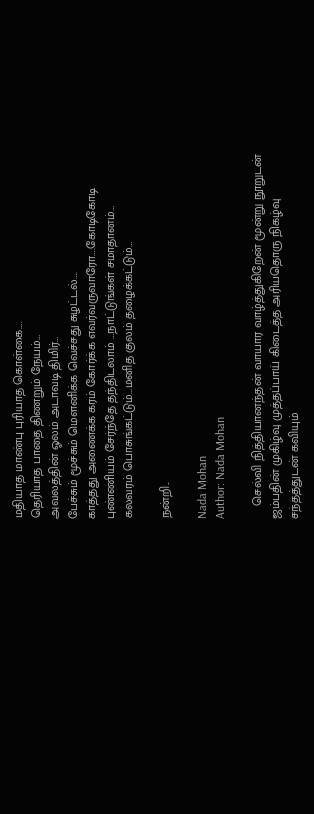மதியாத மாண்பு புரியாத கொள்கை….
தெரியாத பாதை திணறும் நேயம்…
அவலத்தின் ஓலம் அடாவடி திமிர்…
பேச்சும் மூச்சும் மௌனிக்க வெச்சது சுழட்டல்….
காத்தது அணைக்க கரம் கோர்க்க எவர்வருவாரோ….கோடிகோடி புண்ணியம் சேர்ந்தே தந்திடலாம் …நாட்டுங்கள் சமாதானம்…
கலவரம் பொசுங்கட்டும்…மனித குலம் தழைக்கட்டும்…

நன்றி..

Nada Mohan
Author: Nada Mohan

    செல்வி நித்தியானந்தன் வாயார வாழ்த்துகிறேன் மூன்று நூறுடன் ஜம்பதின் முகிழ்வு முத்தப்பாய் கிடைத்த அரியதொரு நிகழ்வு சந்தத்துடன் கவியும்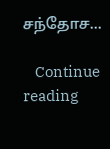சந்தோச...

    Continue reading